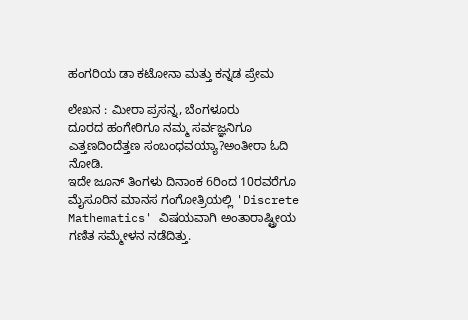ಹಂಗರಿಯ ಡಾ ಕಟೋನಾ ಮತ್ತು ಕನ್ನಡ ಪ್ರೇಮ

ಲೇಖನ : ಮೀರಾ ಪ್ರಸನ್ನ, ಬೆಂಗಳೂರು
ದೂರದ ಹಂಗೇರಿಗೂ ನಮ್ಮ ಸರ್ವಜ್ಞನಿಗೂ ಎತ್ತಣದಿಂದೆತ್ತಣ ಸಂಬಂಧವಯ್ಯಾ?ಅಂತೀರಾ ಓದಿ ನೋಡಿ.
ಇದೇ ಜೂನ್ ತಿಂಗಳು ದಿನಾಂಕ 6ರಿಂದ 10ರವರೆಗೂ ಮೈಸೂರಿನ ಮಾನಸ ಗಂಗೋತ್ರಿಯಲ್ಲಿ 'Discrete Mathematics' ವಿಷಯವಾಗಿ ಅಂತಾರಾಷ್ಟ್ರೀಯ ಗಣಿತ ಸಮ್ಮೇಳನ ನಡೆದಿತ್ತು.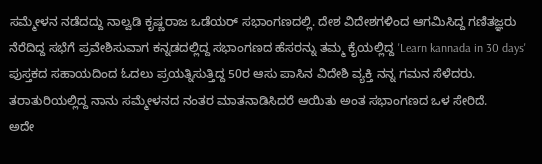ಸಮ್ಮೇಳನ ನಡೆದದ್ದು ನಾಲ್ವಡಿ ಕೃಷ್ಣರಾಜ ಒಡೆಯರ್ ಸಭಾಂಗಣದಲ್ಲಿ. ದೇಶ ವಿದೇಶಗಳಿಂದ ಆಗಮಿಸಿದ್ದ ಗಣಿತಜ್ಞರು ನೆರೆದಿದ್ದ ಸಭೆಗೆ ಪ್ರವೇಶಿಸುವಾಗ ಕನ್ನಡದಲ್ಲಿದ್ದ ಸಭಾಂಗಣದ ಹೆಸರನ್ನು ತಮ್ಮ ಕೈಯಲ್ಲಿದ್ದ 'Learn kannada in 30 days' ಪುಸ್ತಕದ ಸಹಾಯದಿಂದ ಓದಲು ಪ್ರಯತ್ನಿಸುತ್ತಿದ್ದ 50ರ ಆಸು ಪಾಸಿನ ವಿದೇಶಿ ವ್ಯಕ್ತಿ ನನ್ನ ಗಮನ ಸೆಳೆದರು. ತರಾತುರಿಯಲ್ಲಿದ್ದ ನಾನು ಸಮ್ಮೇಳನದ ನಂತರ ಮಾತನಾಡಿಸಿದರೆ ಆಯಿತು ಅಂತ ಸಭಾಂಗಣದ ಒಳ ಸೇರಿದೆ.
ಅದೇ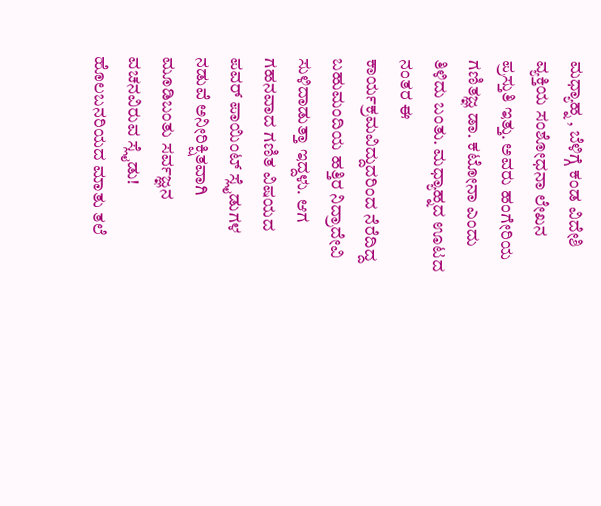ಮಧ್ಯಾಹ್ನ , ಬೆಳಿಗ್ಗೆ ಕಂಡ ವಿದೇಶಿ ವ್ಯಕ್ತಿಯ ಸಂಶೋಧನಾ ಲೇಖನ ಪ್ರಸ್ತುತಿ ಇತ್ತು. ಅವರು ಹಂಗೇರಿಯ ಗಣಿತಜ್ಞ ಡಾ. ಕಟೋನಾ ಎಂದು ತಿಳಿದು ಬಂತು. ಮಧ್ಯಾಹ್ನದ ಊಟದ ನಂತರ ಈ ಕಾರ್ಯಕ್ರಮವಿದ್ದುದರಿಂದ ನೆರೆದಿದ್ದ ಬಹುಮಂದಿಯ ಹತ್ತಿರ ನಿದ್ರಾದೇವಿ ಸುಳಿದಾಡುತ್ತಾ ಇದ್ದಳು. ಆಗ ಗಹನವಾದ ಗಣಿತ ವಿಷಯದ ಪವರ್ ಪಾಯಿಂಟ್ ಸ್ಲೈಡುಗಳ ನಡುವೆ ಅನೀರಿಕ್ಷಿತವಾಗಿ ಮೂಡಿಬಂತು ಸರ್ವಜ್ಞನ ವಚನವಿರುವ ಸ್ಲೈಡು!
ಹೊಲಬನರಿಯದ ಮಾತು ತಲೆ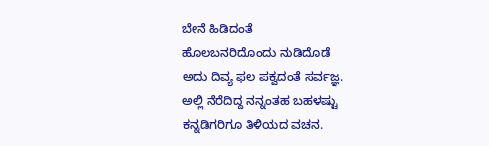ಬೇನೆ ಹಿಡಿದಂತೆ
ಹೊಲಬನರಿದೊಂದು ನುಡಿದೊಡೆ
ಅದು ದಿವ್ಯ ಫಲ ಪಕ್ವದಂತೆ ಸರ್ವಜ್ಞ.
ಅಲ್ಲಿ ನೆರೆದಿದ್ದ ನನ್ನಂತಹ ಬಹಳಷ್ಟು ಕನ್ನಡಿಗರಿಗೂ ತಿಳಿಯದ ವಚನ.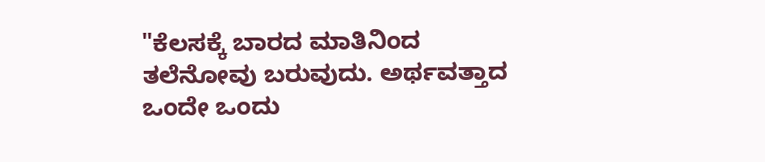"ಕೆಲಸಕ್ಕೆ ಬಾರದ ಮಾತಿನಿಂದ ತಲೆನೋವು ಬರುವುದು. ಅರ್ಥವತ್ತಾದ ಒಂದೇ ಒಂದು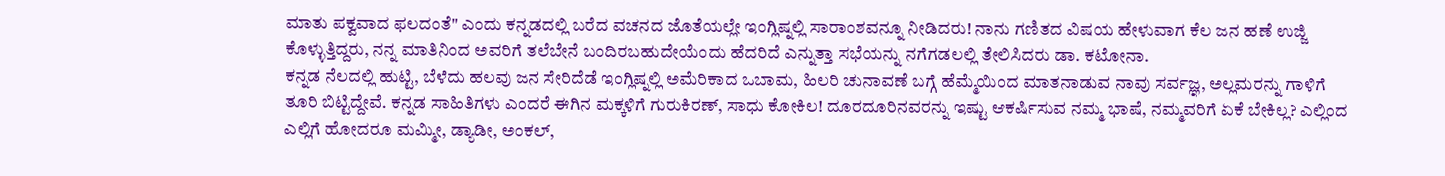ಮಾತು ಪಕ್ವವಾದ ಫಲದಂತೆ" ಎಂದು ಕನ್ನಡದಲ್ಲಿ ಬರೆದ ವಚನದ ಜೊತೆಯಲ್ಲೇ ಇಂಗ್ಲಿಷ್ನಲ್ಲಿ ಸಾರಾಂಶವನ್ನೂ ನೀಡಿದರು! ನಾನು ಗಣಿತದ ವಿಷಯ ಹೇಳುವಾಗ ಕೆಲ ಜನ ಹಣೆ ಉಜ್ಜಿ ಕೊಳ್ಳುತ್ತಿದ್ದರು, ನನ್ನ ಮಾತಿನಿಂದ ಅವರಿಗೆ ತಲೆಬೇನೆ ಬಂದಿರಬಹುದೇಯೆಂದು ಹೆದರಿದೆ ಎನ್ನುತ್ತಾ ಸಭೆಯನ್ನು ನಗೆಗಡಲಲ್ಲಿ ತೇಲಿಸಿದರು ಡಾ. ಕಟೋನಾ.
ಕನ್ನಡ ನೆಲದಲ್ಲಿ ಹುಟ್ಟಿ, ಬೆಳೆದು ಹಲವು ಜನ ಸೇರಿದೆಡೆ ಇಂಗ್ಲಿಷ್ನಲ್ಲಿ ಅಮೆರಿಕಾದ ಒಬಾಮ, ಹಿಲರಿ ಚುನಾವಣೆ ಬಗ್ಗೆ ಹೆಮ್ಮೆಯಿಂದ ಮಾತನಾಡುವ ನಾವು ಸರ್ವಜ್ಞ, ಅಲ್ಲಮರನ್ನು ಗಾಳಿಗೆ ತೂರಿ ಬಿಟ್ಟಿದ್ದೇವೆ. ಕನ್ನಡ ಸಾಹಿತಿಗಳು ಎಂದರೆ ಈಗಿನ ಮಕ್ಕಳಿಗೆ ಗುರುಕಿರಣ್, ಸಾಧು ಕೋಕಿಲ! ದೂರದೂರಿನವರನ್ನು ಇಷ್ಟು ಆಕರ್ಷಿಸುವ ನಮ್ಮ ಭಾಷೆ, ನಮ್ಮವರಿಗೆ ಏಕೆ ಬೇಕಿಲ್ಲ? ಎಲ್ಲಿಂದ ಎಲ್ಲಿಗೆ ಹೋದರೂ ಮಮ್ಮೀ, ಡ್ಯಾಡೀ, ಅಂಕಲ್,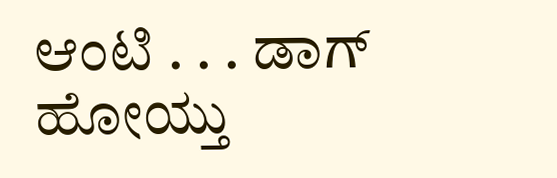ಆಂಟಿ . . . ಡಾಗ್ ಹೋಯ್ತು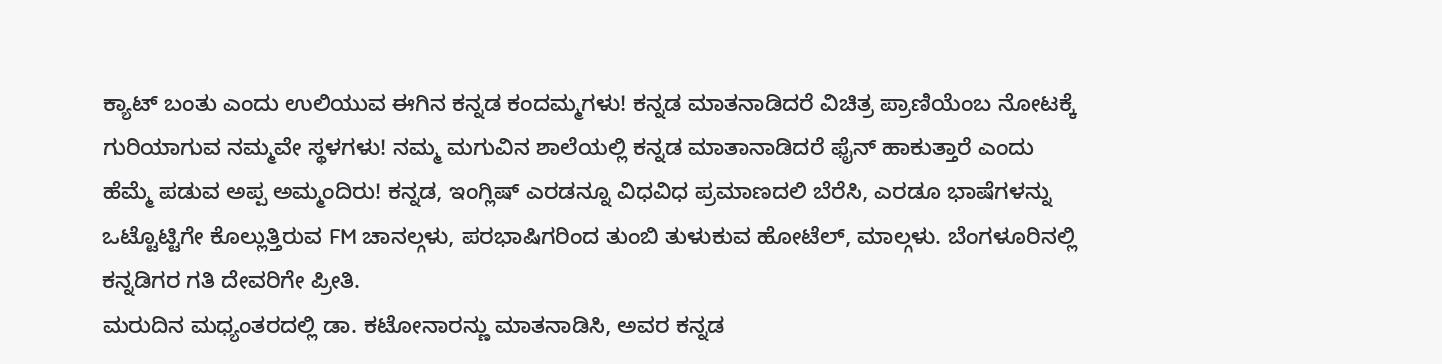ಕ್ಯಾಟ್ ಬಂತು ಎಂದು ಉಲಿಯುವ ಈಗಿನ ಕನ್ನಡ ಕಂದಮ್ಮಗಳು! ಕನ್ನಡ ಮಾತನಾಡಿದರೆ ವಿಚಿತ್ರ ಪ್ರಾಣಿಯೆಂಬ ನೋಟಕ್ಕೆ ಗುರಿಯಾಗುವ ನಮ್ಮವೇ ಸ್ಥಳಗಳು! ನಮ್ಮ ಮಗುವಿನ ಶಾಲೆಯಲ್ಲಿ ಕನ್ನಡ ಮಾತಾನಾಡಿದರೆ ಫೈನ್ ಹಾಕುತ್ತಾರೆ ಎಂದು ಹೆಮ್ಮೆ ಪಡುವ ಅಪ್ಪ ಅಮ್ಮಂದಿರು! ಕನ್ನಡ, ಇಂಗ್ಲಿಷ್ ಎರಡನ್ನೂ ವಿಧವಿಧ ಪ್ರಮಾಣದಲಿ ಬೆರೆಸಿ, ಎರಡೂ ಭಾಷೆಗಳನ್ನು ಒಟ್ಟೊಟ್ಟಿಗೇ ಕೊಲ್ಲುತ್ತಿರುವ FM ಚಾನಲ್ಗಳು, ಪರಭಾಷಿಗರಿಂದ ತುಂಬಿ ತುಳುಕುವ ಹೋಟೆಲ್, ಮಾಲ್ಗಳು. ಬೆಂಗಳೂರಿನಲ್ಲಿ ಕನ್ನಡಿಗರ ಗತಿ ದೇವರಿಗೇ ಪ್ರೀತಿ.
ಮರುದಿನ ಮಧ್ಯಂತರದಲ್ಲಿ ಡಾ. ಕಟೋನಾರನ್ಣು ಮಾತನಾಡಿಸಿ, ಅವರ ಕನ್ನಡ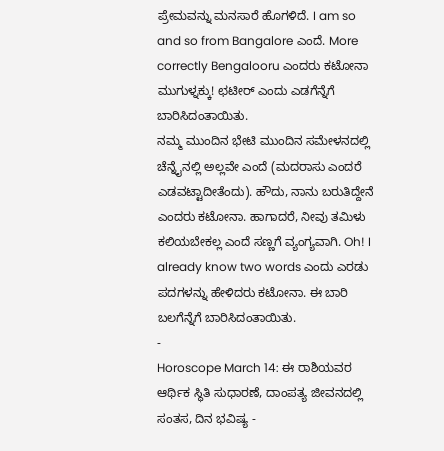ಪ್ರೇಮವನ್ನು ಮನಸಾರೆ ಹೊಗಳಿದೆ. I am so and so from Bangalore ಎಂದೆ. More correctly Bengalooru ಎಂದರು ಕಟೋನಾ ಮುಗುಳ್ನಕ್ಕು! ಛಟೀರ್ ಎಂದು ಎಡಗೆನ್ನೆಗೆ ಬಾರಿಸಿದಂತಾಯಿತು.
ನಮ್ಮ ಮುಂದಿನ ಭೇಟಿ ಮುಂದಿನ ಸಮೇಳನದಲ್ಲಿ ಚೆನ್ನೈನಲ್ಲಿ ಅಲ್ಲವೇ ಎಂದೆ (ಮದರಾಸು ಎಂದರೆ ಎಡವಟ್ಟಾದೀತೆಂದು). ಹೌದು, ನಾನು ಬರುತಿದ್ದೇನೆ ಎಂದರು ಕಟೋನಾ. ಹಾಗಾದರೆ, ನೀವು ತಮಿಳು ಕಲಿಯಬೇಕಲ್ಲ ಎಂದೆ ಸಣ್ಣಗೆ ವ್ಯಂಗ್ಯವಾಗಿ. Oh! I already know two words ಎಂದು ಎರಡು ಪದಗಳನ್ನು ಹೇಳಿದರು ಕಟೋನಾ. ಈ ಬಾರಿ ಬಲಗೆನ್ನೆಗೆ ಬಾರಿಸಿದಂತಾಯಿತು.
-
Horoscope March 14: ಈ ರಾಶಿಯವರ ಆರ್ಥಿಕ ಸ್ಥಿತಿ ಸುಧಾರಣೆ, ದಾಂಪತ್ಯ ಜೀವನದಲ್ಲಿ ಸಂತಸ, ದಿನ ಭವಿಷ್ಯ -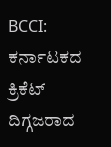BCCI: ಕರ್ನಾಟಕದ ಕ್ರಿಕೆಟ್ ದಿಗ್ಗಜರಾದ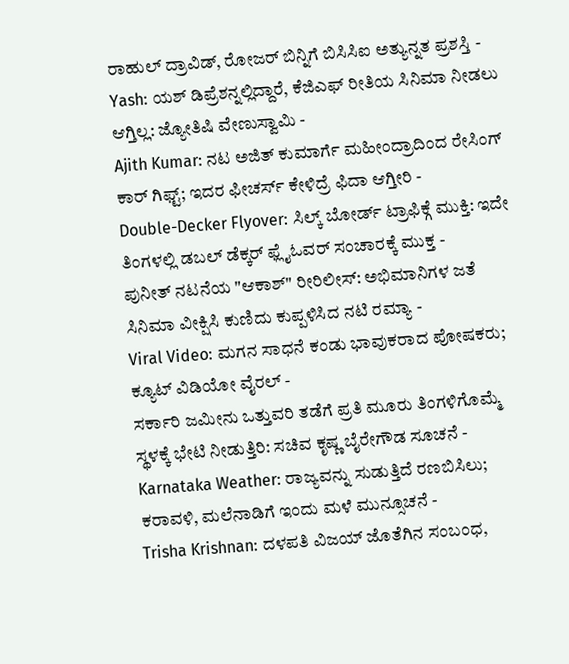ರಾಹುಲ್ ದ್ರಾವಿಡ್, ರೋಜರ್ ಬಿನ್ನಿಗೆ ಬಿಸಿಸಿಐ ಅತ್ಯುನ್ನತ ಪ್ರಶಸ್ತಿ -
Yash: ಯಶ್ ಡಿಪ್ರೆಶನ್ನಲ್ಲಿದ್ದಾರೆ, ಕೆಜಿಎಫ್ ರೀತಿಯ ಸಿನಿಮಾ ನೀಡಲು ಆಗ್ತಿಲ್ಲ: ಜ್ಯೋತಿಷಿ ವೇಣುಸ್ವಾಮಿ -
Ajith Kumar: ನಟ ಅಜಿತ್ ಕುಮಾರ್ಗೆ ಮಹೀಂದ್ರಾದಿಂದ ರೇಸಿಂಗ್ ಕಾರ್ ಗಿಫ್ಟ್; ಇದರ ಫೀಚರ್ಸ್ ಕೇಳಿದ್ರೆ ಫಿದಾ ಆಗ್ತೀರಿ -
Double-Decker Flyover: ಸಿಲ್ಕ್ ಬೋರ್ಡ್ ಟ್ರಾಫಿಕ್ಗೆ ಮುಕ್ತಿ: ಇದೇ ತಿಂಗಳಲ್ಲಿ ಡಬಲ್ ಡೆಕ್ಕರ್ ಫ್ಲೈಓವರ್ ಸಂಚಾರಕ್ಕೆ ಮುಕ್ತ -
ಪುನೀತ್ ನಟನೆಯ "ಆಕಾಶ್" ರೀರಿಲೀಸ್: ಅಭಿಮಾನಿಗಳ ಜತೆ ಸಿನಿಮಾ ವೀಕ್ಷಿಸಿ ಕುಣಿದು ಕುಪ್ಪಳಿಸಿದ ನಟಿ ರಮ್ಯಾ -
Viral Video: ಮಗನ ಸಾಧನೆ ಕಂಡು ಭಾವುಕರಾದ ಪೋಷಕರು; ಕ್ಯೂಟ್ ವಿಡಿಯೋ ವೈರಲ್ -
ಸರ್ಕಾರಿ ಜಮೀನು ಒತ್ತುವರಿ ತಡೆಗೆ ಪ್ರತಿ ಮೂರು ತಿಂಗಳಿಗೊಮ್ಮೆ ಸ್ಥಳಕ್ಕೆ ಭೇಟಿ ನೀಡುತ್ತಿರಿ: ಸಚಿವ ಕೃಷ್ಣ ಬೈರೇಗೌಡ ಸೂಚನೆ -
Karnataka Weather: ರಾಜ್ಯವನ್ನು ಸುಡುತ್ತಿದೆ ರಣಬಿಸಿಲು; ಕರಾವಳಿ, ಮಲೆನಾಡಿಗೆ ಇಂದು ಮಳೆ ಮುನ್ಸೂಚನೆ -
Trisha Krishnan: ದಳಪತಿ ವಿಜಯ್ ಜೊತೆಗಿನ ಸಂಬಂಧ,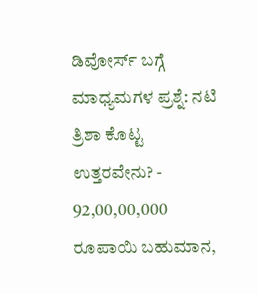ಡಿವೋರ್ಸ್ ಬಗ್ಗೆ ಮಾಧ್ಯಮಗಳ ಪ್ರಶ್ನೆ: ನಟಿ ತ್ರಿಶಾ ಕೊಟ್ಟ ಉತ್ತರವೇನು? -
92,00,00,000 ರೂಪಾಯಿ ಬಹುಮಾನ,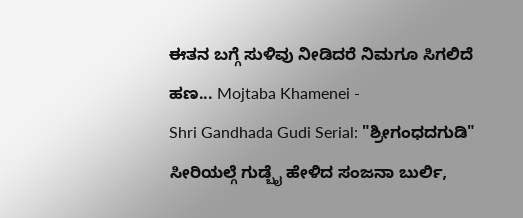ಈತನ ಬಗ್ಗೆ ಸುಳಿವು ನೀಡಿದರೆ ನಿಮಗೂ ಸಿಗಲಿದೆ ಹಣ... Mojtaba Khamenei -
Shri Gandhada Gudi Serial: "ಶ್ರೀಗಂಧದಗುಡಿ" ಸೀರಿಯಲ್ಗೆ ಗುಡ್ಬೈ ಹೇಳಿದ ಸಂಜನಾ ಬುರ್ಲಿ,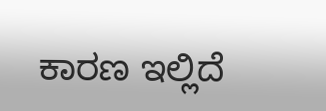ಕಾರಣ ಇಲ್ಲಿದೆ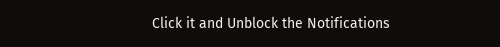Click it and Unblock the Notifications